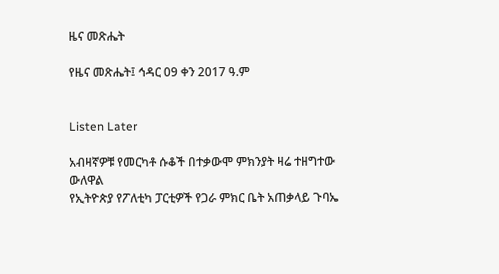ዜና መጽሔት

የዜና መጽሔት፤ ኅዳር 09 ቀን 2017 ዓ.ም


Listen Later

አብዛኛዎቹ የመርካቶ ሱቆች በተቃውሞ ምክንያት ዛሬ ተዘግተው ውለዋል
የኢትዮጵያ የፖለቲካ ፓርቲዎች የጋራ ምክር ቤት አጠቃላይ ጉባኤ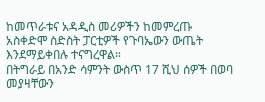ከመጥራቱና አዳዲስ መሪዎችን ከመምረጡ አስቀድሞ ስድስት ፓርቲዎች የጉባኤውን ውጤት እንደማይቀበሉ ተናግረዋል።
በትግራይ በአንድ ሳምንት ውስጥ 17 ሺህ ሰዎች በወባ መያዛቸውን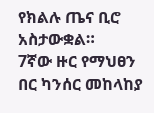የክልሉ ጤና ቢሮ አስታውቋል።
7ኛው ዙር የማህፀን በር ካንሰር መከላከያ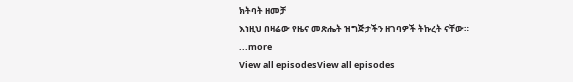ክትባት ዘመቻ
እነዚህ በዛሬው የዜና መጽሔት ዝግጅታችን ዘገባዎች ትኩረት ናቸው።
...more
View all episodesView all episodes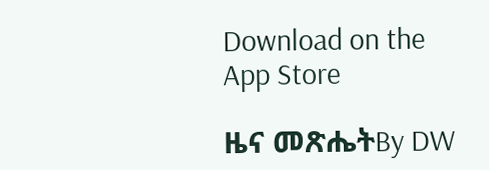Download on the App Store

ዜና መጽሔትBy DW